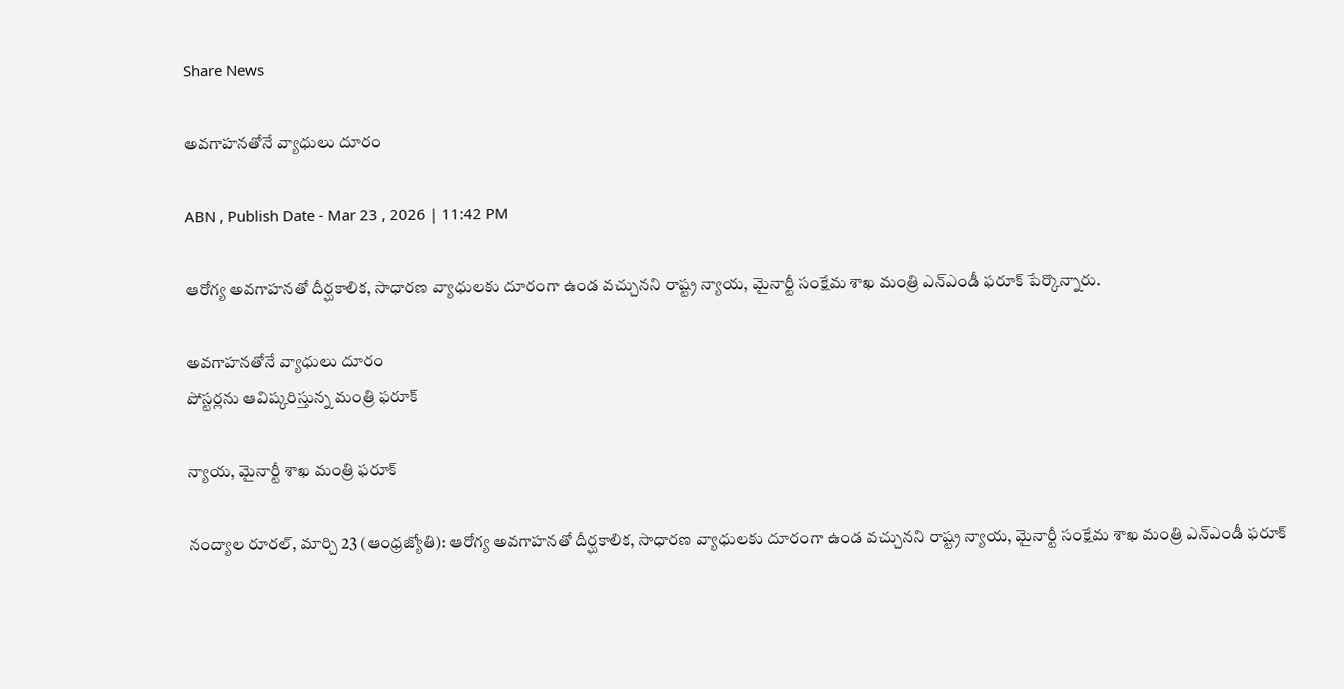Share News

అవగాహనతోనే వ్యాధులు దూరం

ABN , Publish Date - Mar 23 , 2026 | 11:42 PM

ఆరోగ్య అవగాహనతో దీర్ఘకాలిక, సాధారణ వ్యాధులకు దూరంగా ఉండ వచ్చునని రాష్ట్ర న్యాయ, మైనార్టీ సంక్షేమ శాఖ మంత్రి ఎన్‌ఎండీ ఫరూక్‌ పేర్కొన్నారు.

అవగాహనతోనే వ్యాధులు దూరం
పోస్టర్లను ఆవిష్కరిస్తున్న మంత్రి ఫరూక్‌

న్యాయ, మైనార్టీ శాఖ మంత్రి ఫరూక్‌

నంద్యాల రూరల్‌, మార్చి 23 (ఆంధ్రజ్యోతి): ఆరోగ్య అవగాహనతో దీర్ఘకాలిక, సాధారణ వ్యాధులకు దూరంగా ఉండ వచ్చునని రాష్ట్ర న్యాయ, మైనార్టీ సంక్షేమ శాఖ మంత్రి ఎన్‌ఎండీ ఫరూక్‌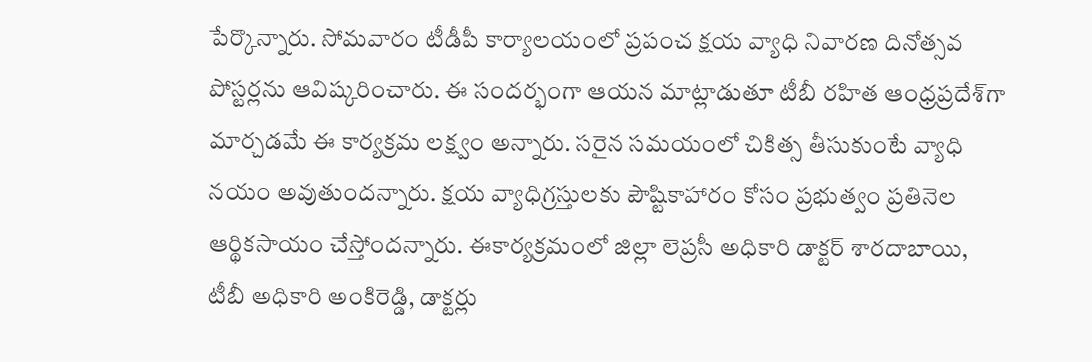పేర్కొన్నారు. సోమవారం టీడీపీ కార్యాలయంలో ప్రపంచ క్షయ వ్యాధి నివారణ దినోత్సవ పోస్టర్లను ఆవిష్కరించారు. ఈ సందర్భంగా ఆయన మాట్లాడుతూ టీబీ రహిత ఆంధ్రప్రదేశ్‌గా మార్చడమే ఈ కార్యక్రమ లక్ష్వం అన్నారు. సరైన సమయంలో చికిత్స తీసుకుంటే వ్యాధి నయం అవుతుందన్నారు. క్షయ వ్యాధిగ్రస్తులకు పౌష్టికాహారం కోసం ప్రభుత్వం ప్రతినెల ఆర్థికసాయం చేస్తోందన్నారు. ఈకార్యక్రమంలో జిల్లా లెప్రసీ అధికారి డాక్టర్‌ శారదాబాయి, టీబీ అధికారి అంకిరెడ్డి, డాక్టర్లు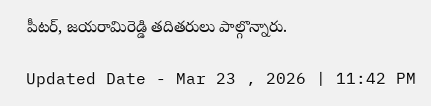పీటర్‌, జయరామిరెడ్డి తదితరులు పాల్గొన్నారు.

Updated Date - Mar 23 , 2026 | 11:42 PM